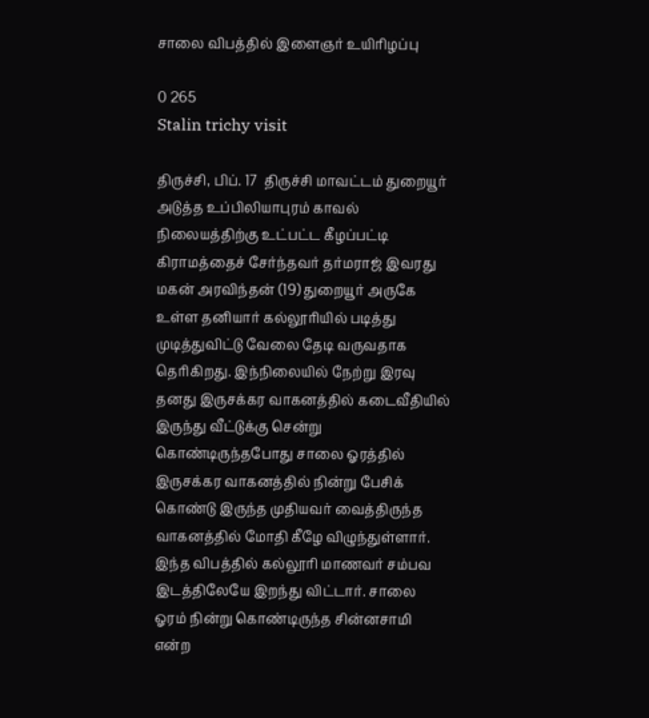சாலை விபத்தில் இளைஞர் உயிரிழப்பு

0 265
Stalin trichy visit

திருச்சி, பிப். 17  திருச்சி மாவட்டம் துறையூர் அடுத்த உப்பிலியாபுரம் காவல் நிலையத்திற்கு உட்பட்ட கீழப்பட்டி கிராமத்தைச் சேர்ந்தவர் தர்மராஜ் இவரது மகன் அரவிந்தன் (19) துறையூர் அருகே உள்ள தனியார் கல்லூரியில் படித்து முடித்துவிட்டு வேலை தேடி வருவதாக தெரிகிறது. இந்நிலையில் நேற்று இரவு தனது இருசக்கர வாகனத்தில் கடைவீதியில் இருந்து வீட்டுக்கு சென்று கொண்டிருந்தபோது சாலை ஓரத்தில் இருசக்கர வாகனத்தில் நின்று பேசிக் கொண்டு இருந்த முதியவர் வைத்திருந்த வாகனத்தில் மோதி கீழே விழுந்துள்ளார். இந்த விபத்தில் கல்லூரி மாணவர் சம்பவ இடத்திலேயே இறந்து விட்டார். சாலை ஓரம் நின்று கொண்டிருந்த சின்னசாமி என்ற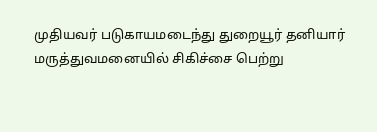முதியவர் படுகாயமடைந்து துறையூர் தனியார் மருத்துவமனையில் சிகிச்சை பெற்று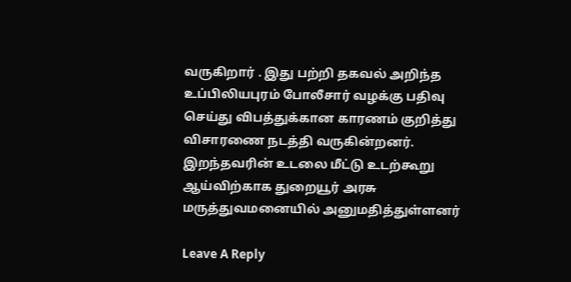வருகிறார் . இது பற்றி தகவல் அறிந்த உப்பிலியபுரம் போலீசார் வழக்கு பதிவு செய்து விபத்துக்கான காரணம் குறித்து விசாரணை நடத்தி வருகின்றனர். இறந்தவரின் உடலை மீட்டு உடற்கூறு ஆய்விற்காக துறையூர் அரசு மருத்துவமனையில் அனுமதித்துள்ளனர்

Leave A Reply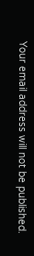Your email address will not be published.